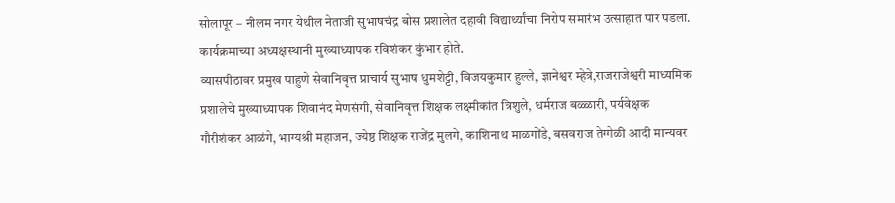सोलापूर – नीलम नगर येथील नेताजी सुभाषचंद्र बोस प्रशालेत दहावी विद्यार्थ्यांचा निरोप समारंभ उत्साहात पार पडला. कार्यक्रमाच्या अध्यक्षस्थानी मुख्याध्यापक रविशंकर कुंभार होते.
व्यासपीठावर प्रमुख पाहुणे सेवानिवृत्त प्राचार्य सुभाष धुमशेट्टी, विजयकुमार हुल्ले, ज्ञानेश्वर म्हेत्रे,राजराजेश्वरी माध्यमिक प्रशालेचे मुख्याध्यापक शिवानंद मेणसंगी, सेवानिवृत्त शिक्षक लक्ष्मीकांत त्रिशुले, धर्मराज बळ्ळारी, पर्यवेक्षक गौरीशंकर आळंगे, भाग्यश्री महाजन, ज्येष्ठ शिक्षक राजेंद्र मुलगे, काशिनाथ माळगोंडे, बसवराज तेग्गेळी आदी मान्यवर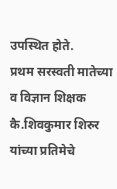उपस्थित होते.
प्रथम सरस्वती मातेच्या व विज्ञान शिक्षक कै.शिवकुमार शिरुर यांच्या प्रतिमेचे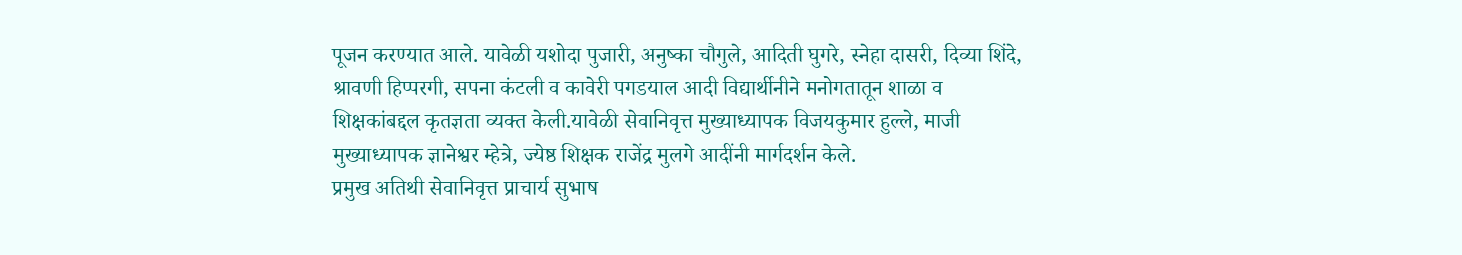पूजन करण्यात आले. यावेळी यशोदा पुजारी, अनुष्का चौगुले, आदिती घुगरे, स्नेहा दासरी, दिव्या शिंदे, श्रावणी हिप्परगी, सपना कंटली व कावेरी पगडयाल आदी विद्यार्थीनीने मनोगतातून शाळा व शिक्षकांबद्दल कृतज्ञता व्यक्त केली.यावेळी सेवानिवृत्त मुख्याध्यापक विजयकुमार हुल्ले, माजी मुख्याध्यापक ज्ञानेश्वर म्हेत्रे, ज्येष्ठ शिक्षक राजेंद्र मुलगे आदींनी मार्गदर्शन केले.
प्रमुख अतिथी सेवानिवृत्त प्राचार्य सुभाष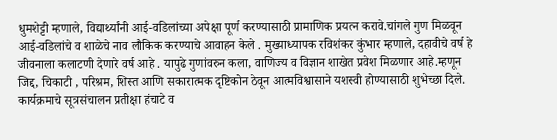धुमशेट्टी म्हणाले, विद्यार्थ्यांनी आई-वडिलांच्या अपेक्षा पूर्ण करण्यासाठी प्रामाणिक प्रयत्न करावे.चांगले गुण मिळवून आई-वडिलांचे व शाळेचे नाव लौकिक करण्याचे आवाहन केले . मुख्याध्यापक रविशंकर कुंभार म्हणाले, दहावीचे वर्ष हे जीवनाला कलाटणी देणारे वर्ष आहे . यापुढे गुणांवरुन कला, वाणिज्य व विज्ञान शाखेत प्रवेश मिळणार आहे.म्हणून जिद्द, चिकाटी , परिश्रम, शिस्त आणि सकारात्मक दृष्टिकोन ठेवून आत्मविश्वासाने यशस्वी होण्यासाठी शुभेच्छा दिले.
कार्यक्रमाचे सूत्रसंचालन प्रतीक्षा हंचाटे व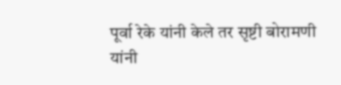पूर्वा रेके यांनी केले तर सृष्टी बोरामणी यांनी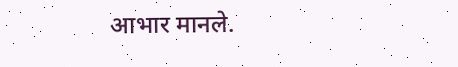आभार मानले.